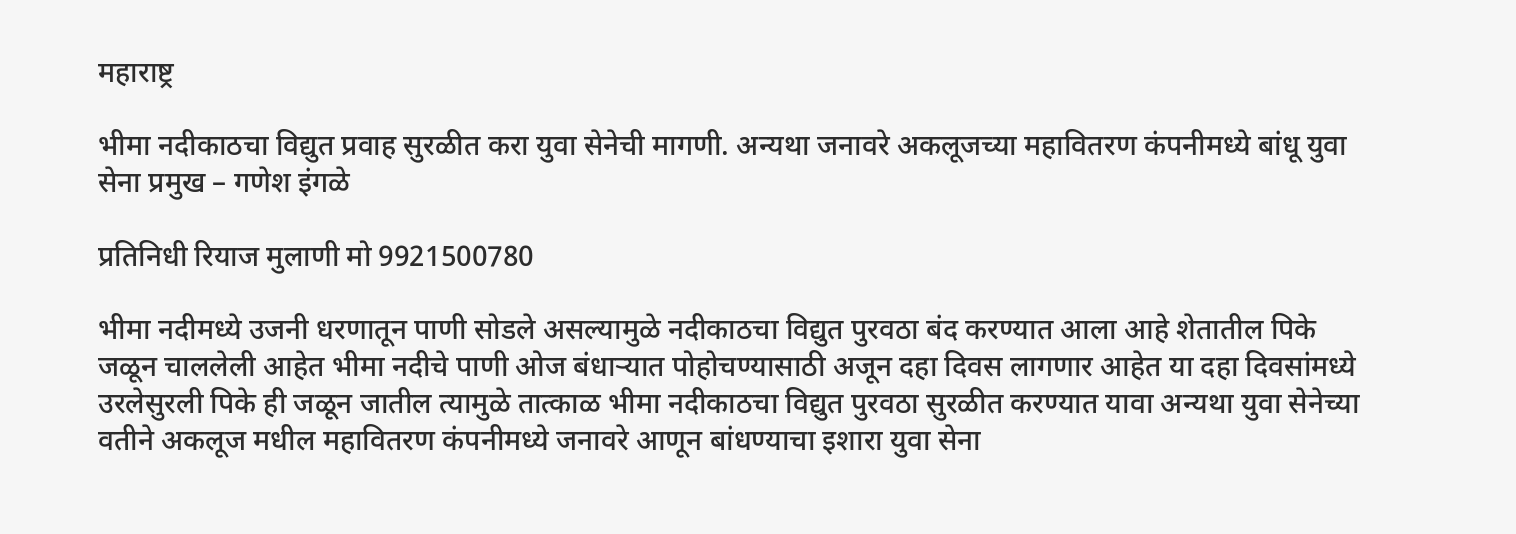महाराष्ट्र

भीमा नदीकाठचा विद्युत प्रवाह सुरळीत करा युवा सेनेची मागणी. अन्यथा जनावरे अकलूजच्या महावितरण कंपनीमध्ये बांधू युवा सेना प्रमुख – गणेश इंगळे

प्रतिनिधी रियाज मुलाणी मो 9921500780

भीमा नदीमध्ये उजनी धरणातून पाणी सोडले असल्यामुळे नदीकाठचा विद्युत पुरवठा बंद करण्यात आला आहे शेतातील पिके जळून चाललेली आहेत भीमा नदीचे पाणी ओज बंधाऱ्यात पोहोचण्यासाठी अजून दहा दिवस लागणार आहेत या दहा दिवसांमध्ये उरलेसुरली पिके ही जळून जातील त्यामुळे तात्काळ भीमा नदीकाठचा विद्युत पुरवठा सुरळीत करण्यात यावा अन्यथा युवा सेनेच्या वतीने अकलूज मधील महावितरण कंपनीमध्ये जनावरे आणून बांधण्याचा इशारा युवा सेना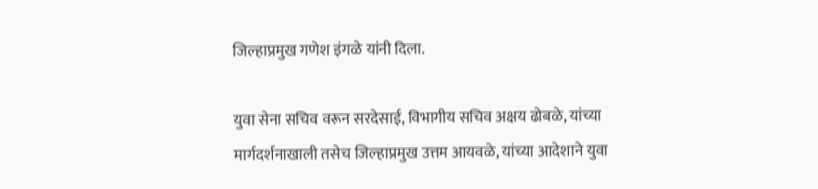जिल्हाप्रमुख गणेश इंगळे यांनी दिला.

युवा सेना सचिव वरून सरदेसाई, विभागीय सचिव अक्षय ढोबळे, यांच्या मार्गदर्शनाखाली तसेच जिल्हाप्रमुख उत्तम आयवळे, यांच्या आदेशाने युवा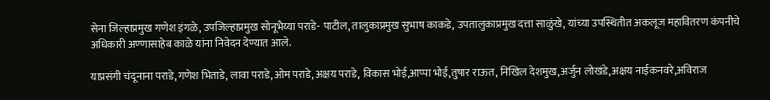सेना जिल्हाप्रमुख गणेश इंगळे, उपजिल्हाप्रमुख सोनूभैय्या पराडे- पाटील, तालुकाप्रमुख सुभाष काकडे, उपतालुकाप्रमुख दत्ता साळुंखे, यांच्या उपस्थितीत अकलूज महावितरण कंपनीचे अधिकारी अण्णासाहेब काळे यांना निवेदन देण्यात आले.

याप्रसंगी चंदूनाना पराडे,गणेश भिताडे, लावा पराडे,ओम पराडे,अक्षय पराडे, विकास भोई,आप्पा भोई,तुषार राऊत, निखिल देशमुख,अर्जुन लोखंडे,अक्षय नाईकनवरे,अविराज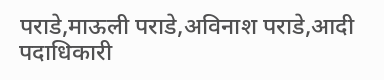पराडे,माऊली पराडे,अविनाश पराडे,आदी पदाधिकारी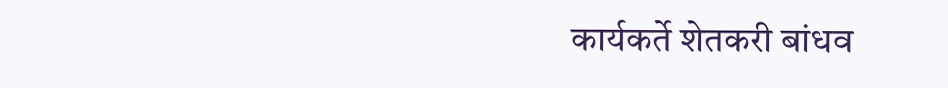कार्यकर्ते शेतकरी बांधव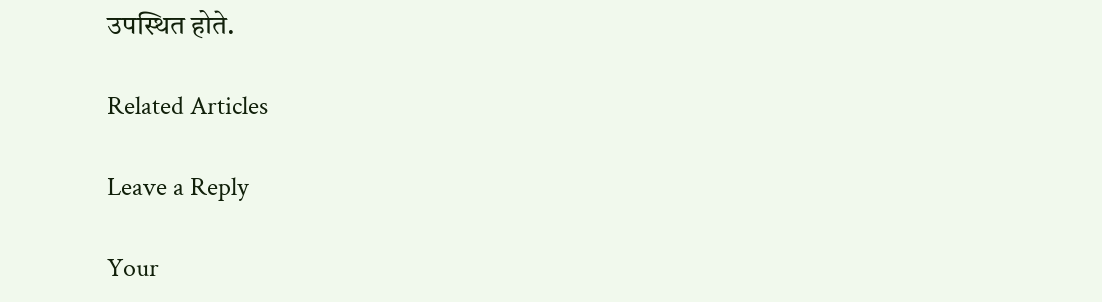उपस्थित होते.

Related Articles

Leave a Reply

Your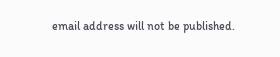email address will not be published.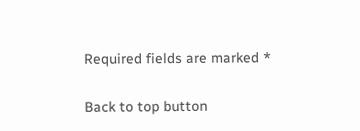Required fields are marked *

Back to top button